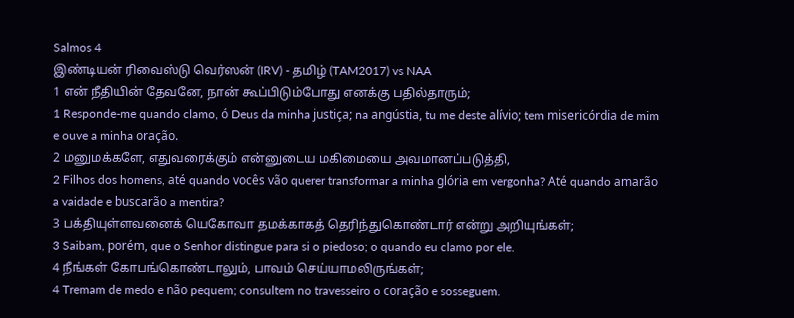Salmos 4
இண்டியன் ரிவைஸ்டு வெர்ஸன் (IRV) - தமிழ் (TAM2017) vs NAA
1 என் நீதியின் தேவனே, நான் கூப்பிடும்போது எனக்கு பதில்தாரும்;
1 Responde-me quando clamo, ó Deus da minha justiça; na angústia, tu me deste alívio; tem misericórdia de mim e ouve a minha oração.
2 மனுமக்களே, எதுவரைக்கும் என்னுடைய மகிமையை அவமானப்படுத்தி,
2 Filhos dos homens, até quando vocês vão querer transformar a minha glória em vergonha? Até quando amarão a vaidade e buscarão a mentira?
3 பக்தியுள்ளவனைக் யெகோவா தமக்காகத் தெரிந்துகொண்டார் என்று அறியுங்கள்;
3 Saibam, porém, que o Senhor distingue para si o piedoso; o quando eu clamo por ele.
4 நீங்கள் கோபங்கொண்டாலும், பாவம் செய்யாமலிருங்கள்;
4 Tremam de medo e não pequem; consultem no travesseiro o coração e sosseguem.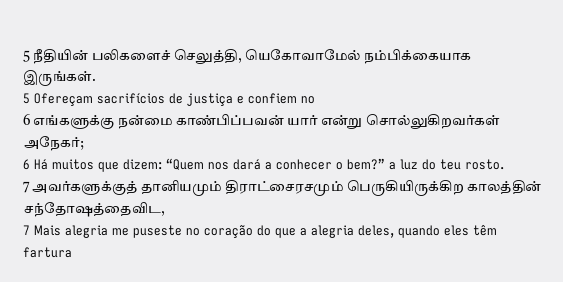5 நீதியின் பலிகளைச் செலுத்தி, யெகோவாமேல் நம்பிக்கையாக இருங்கள்.
5 Ofereçam sacrifícios de justiça e confiem no
6 எங்களுக்கு நன்மை காண்பிப்பவன் யார் என்று சொல்லுகிறவர்கள் அநேகர்;
6 Há muitos que dizem: “Quem nos dará a conhecer o bem?” a luz do teu rosto.
7 அவர்களுக்குத் தானியமும் திராட்சைரசமும் பெருகியிருக்கிற காலத்தின் சந்தோஷத்தைவிட,
7 Mais alegria me puseste no coração do que a alegria deles, quando eles têm fartura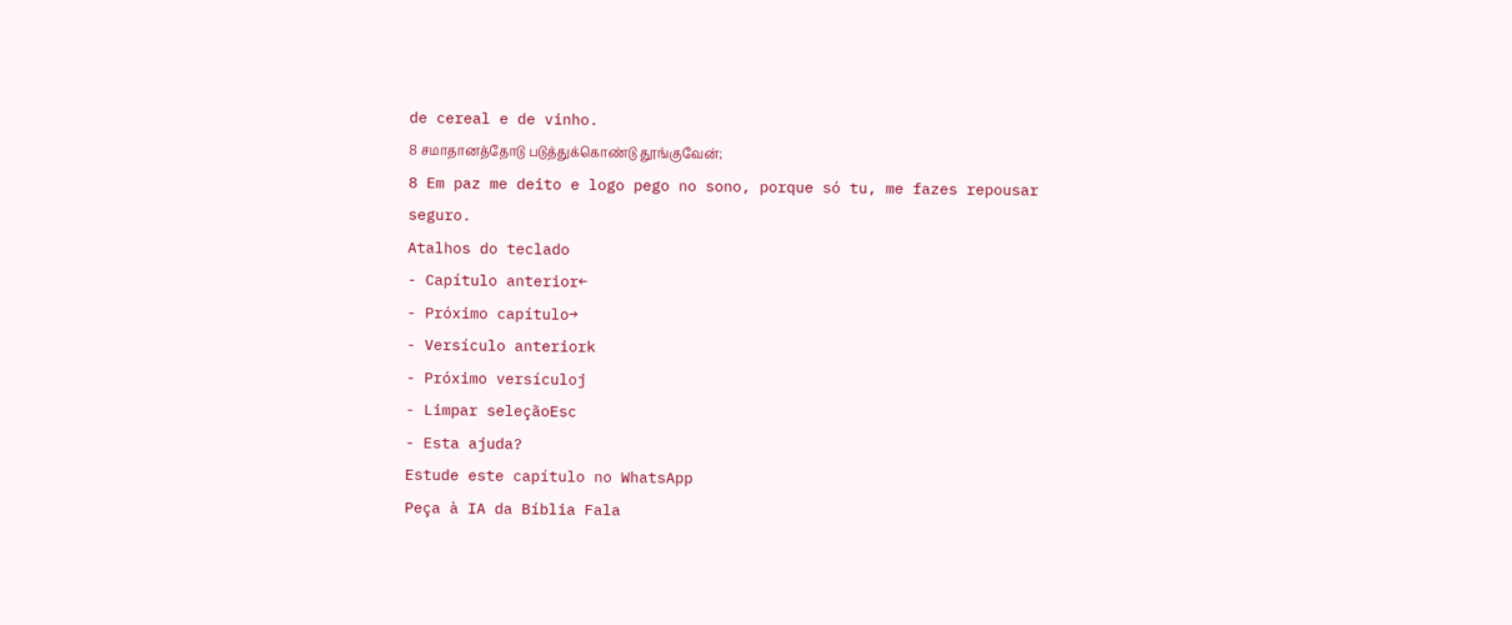de cereal e de vinho.
8 சமாதானத்தோடு படுத்துக்கொண்டு தூங்குவேன்;
8 Em paz me deito e logo pego no sono, porque só tu, me fazes repousar seguro.
Atalhos do teclado
- Capítulo anterior←
- Próximo capítulo→
- Versículo anteriork
- Próximo versículoj
- Limpar seleçãoEsc
- Esta ajuda?
Estude este capítulo no WhatsApp
Peça à IA da Bíblia Fala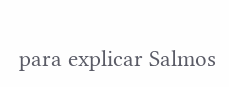para explicar Salmos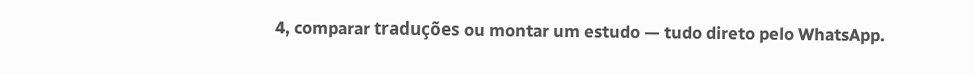4, comparar traduções ou montar um estudo — tudo direto pelo WhatsApp.